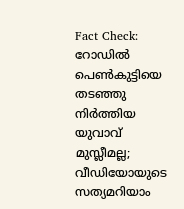Fact Check: റോഡില്‍ പെണ്‍കുട്ടിയെ തടഞ്ഞു നിര്‍ത്തിയ യുവാവ് മുസ്ലീമല്ല; വീഡിയോയുടെ സത്യമറിയാം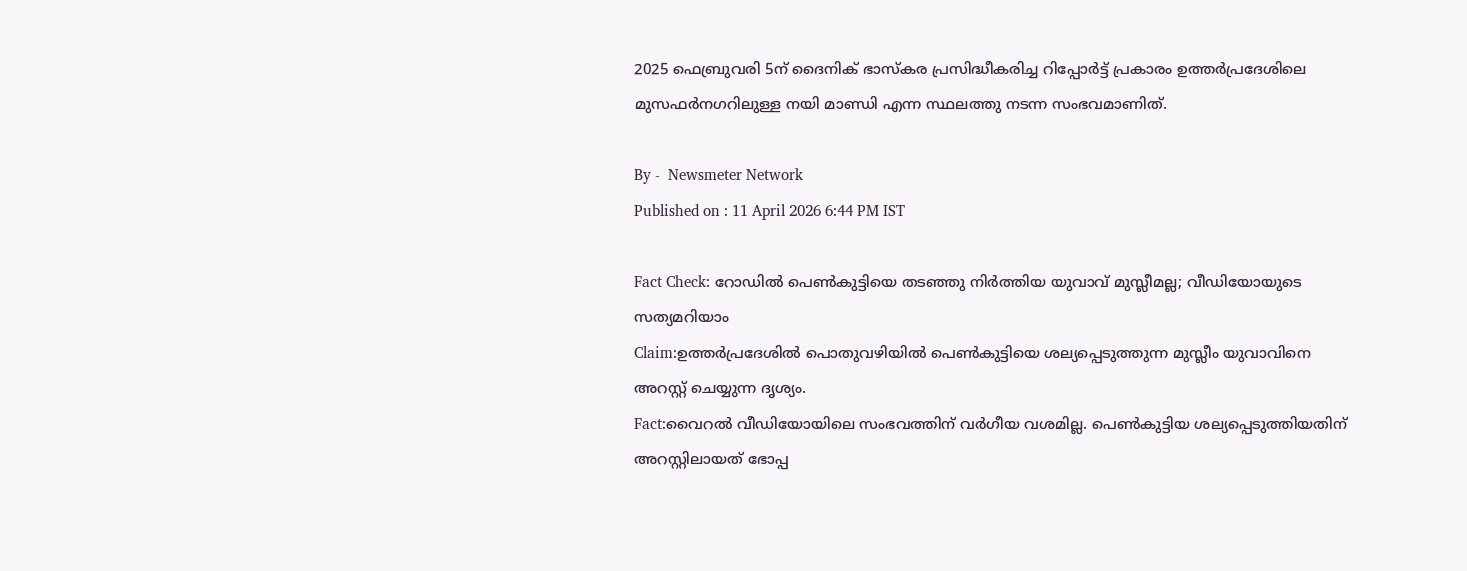2025 ഫെബ്രുവരി 5ന് ദൈനിക് ഭാസ്‌കര പ്രസിദ്ധീകരിച്ച റിപ്പോര്‍ട്ട് പ്രകാരം ഉത്തര്‍പ്രദേശിലെ മുസഫര്‍നഗറിലുള്ള നയി മാണ്ഡി എന്ന സ്ഥലത്തു നടന്ന സംഭവമാണിത്.

By -  Newsmeter Network
Published on : 11 April 2026 6:44 PM IST

Fact Check: റോഡില്‍ പെണ്‍കുട്ടിയെ തടഞ്ഞു നിര്‍ത്തിയ യുവാവ് മുസ്ലീമല്ല; വീഡിയോയുടെ സത്യമറിയാം
Claim:ഉത്തര്‍പ്രദേശില്‍ പൊതുവഴിയില്‍ പെണ്‍കുട്ടിയെ ശല്യപ്പെടുത്തുന്ന മുസ്ലീം യുവാവിനെ അറസ്റ്റ് ചെയ്യുന്ന ദൃശ്യം.
Fact:വൈറല്‍ വീഡിയോയിലെ സംഭവത്തിന് വര്‍ഗീയ വശമില്ല. പെണ്‍കുട്ടിയ ശല്യപ്പെടുത്തിയതിന് അറസ്റ്റിലായത് ഭോപ്പ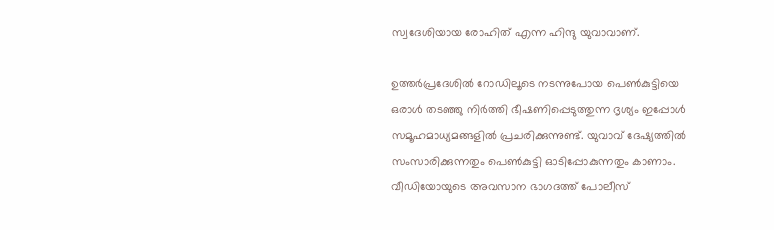സ്വദേശിയായ രോഹിത് എന്ന ഹിന്ദു യുവാവാണ്.

ഉത്തര്‍പ്രദേശില്‍ റോഡിലൂടെ നടന്നുപോയ പെണ്‍കുട്ടിയെ ഒരാള്‍ തടഞ്ഞു നിര്‍ത്തി ഭീഷണിപ്പെടുത്തുന്ന ദൃശ്യം ഇപ്പോള്‍ സമൂഹമാധ്യമങ്ങളില്‍ പ്രചരിക്കുന്നുണ്ട്. യുവാവ് ദേഷ്യത്തില്‍ സംസാരിക്കുന്നതും പെണ്‍കുട്ടി ഓടിപ്പോകുന്നതും കാണാം. വീഡിയോയുടെ അവസാന ഭാഗദത്ത് പോലീസ്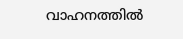വാഹനത്തില്‍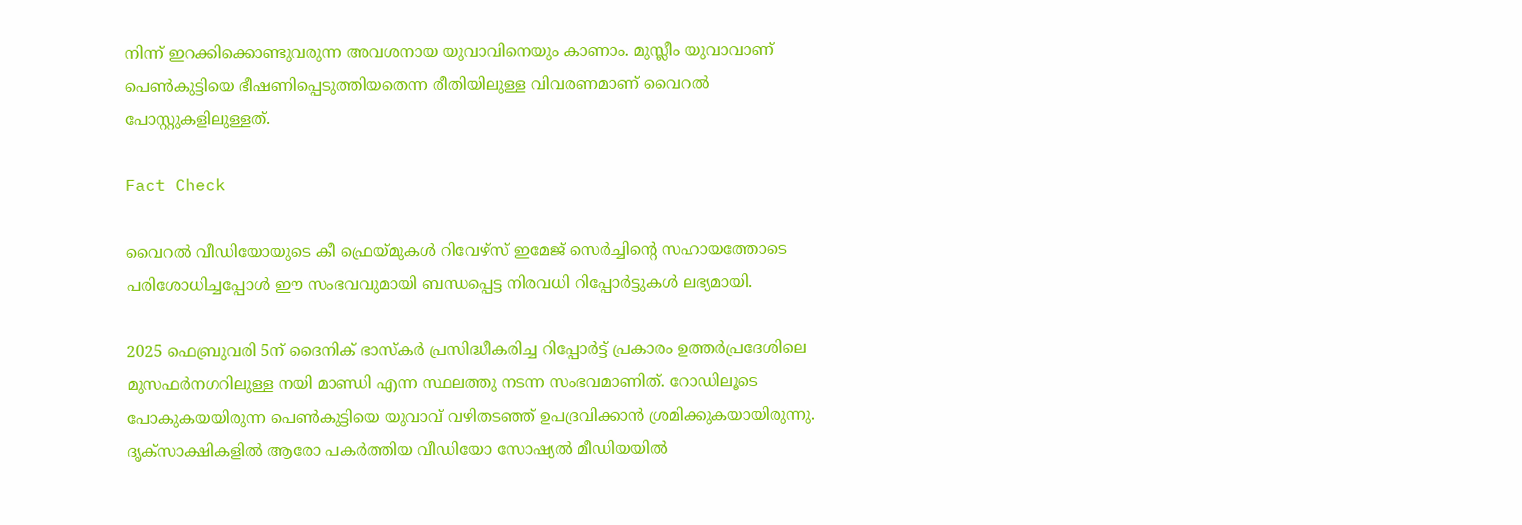നിന്ന് ഇറക്കിക്കൊണ്ടുവരുന്ന അവശനായ യുവാവിനെയും കാണാം. മുസ്ലീം യുവാവാണ് പെണ്‍കുട്ടിയെ ഭീഷണിപ്പെടുത്തിയതെന്ന രീതിയിലുള്ള വിവരണമാണ് വൈറല്‍ പോസ്റ്റുകളിലുള്ളത്.

Fact Check

വൈറല്‍ വീഡിയോയുടെ കീ ഫ്രെയ്മുകള്‍ റിവേഴ്സ് ഇമേജ് സെര്‍ച്ചിന്റെ സഹായത്തോടെ പരിശോധിച്ചപ്പോള്‍ ഈ സംഭവവുമായി ബന്ധപ്പെട്ട നിരവധി റിപ്പോര്‍ട്ടുകള്‍ ലഭ്യമായി.

2025 ഫെബ്രുവരി 5ന് ദൈനിക് ഭാസ്‌കര്‍ പ്രസിദ്ധീകരിച്ച റിപ്പോര്‍ട്ട് പ്രകാരം ഉത്തര്‍പ്രദേശിലെ മുസഫര്‍നഗറിലുള്ള നയി മാണ്ഡി എന്ന സ്ഥലത്തു നടന്ന സംഭവമാണിത്. റോഡിലൂടെ പോകുകയയിരുന്ന പെണ്‍കുട്ടിയെ യുവാവ് വഴിതടഞ്ഞ് ഉപദ്രവിക്കാന്‍ ശ്രമിക്കുകയായിരുന്നു. ദൃക്‌സാക്ഷികളില്‍ ആരോ പകര്‍ത്തിയ വീഡിയോ സോഷ്യല്‍ മീഡിയയില്‍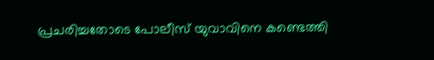പ്രചരിച്ചതോടെ പോലീസ് യുവാവിനെ കണ്ടെത്തി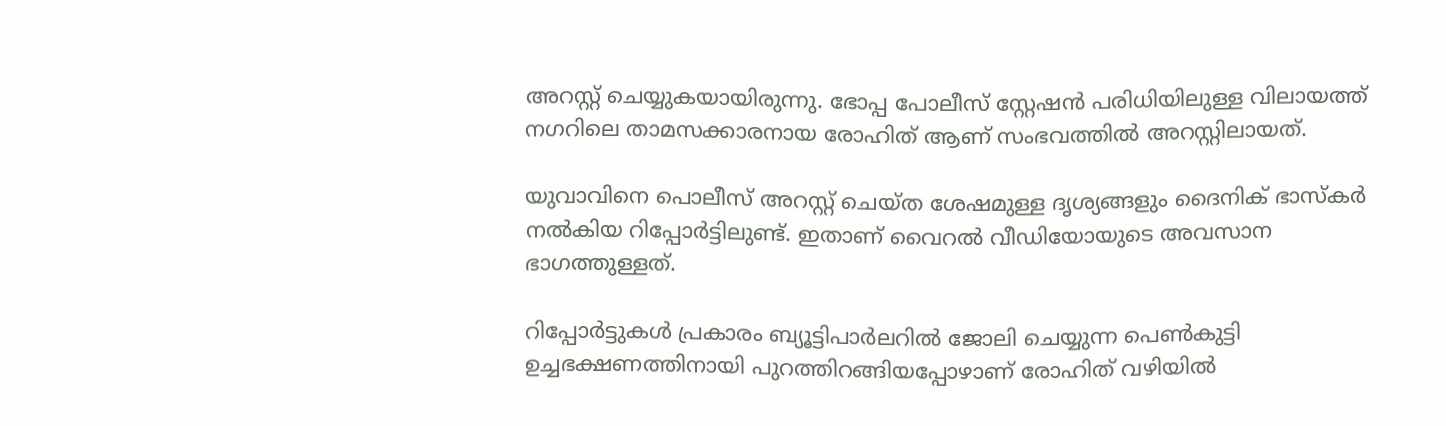അറസ്റ്റ് ചെയ്യുകയായിരുന്നു. ഭോപ്പ പോലീസ് സ്റ്റേഷന്‍ പരിധിയിലുള്ള വിലായത്ത് നഗറിലെ താമസക്കാരനായ രോഹിത് ആണ് സംഭവത്തില്‍ അറസ്റ്റിലായത്.

യുവാവിനെ പൊലീസ് അറസ്റ്റ് ചെയ്ത ശേഷമുള്ള ദൃശ്യങ്ങളും ദൈനിക് ഭാസ്‌കര്‍ നല്‍കിയ റിപ്പോര്‍ട്ടിലുണ്ട്. ഇതാണ് വൈറല്‍ വീഡിയോയുടെ അവസാന ഭാഗത്തുള്ളത്.

റിപ്പോര്‍ട്ടുകള്‍ പ്രകാരം ബ്യൂട്ടിപാര്‍ലറില്‍ ജോലി ചെയ്യുന്ന പെണ്‍കുട്ടി ഉച്ചഭക്ഷണത്തിനായി പുറത്തിറങ്ങിയപ്പോഴാണ് രോഹിത് വഴിയില്‍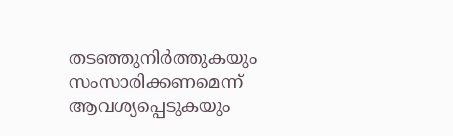തടഞ്ഞുനിര്‍ത്തുകയും സംസാരിക്കണമെന്ന് ആവശ്യപ്പെടുകയും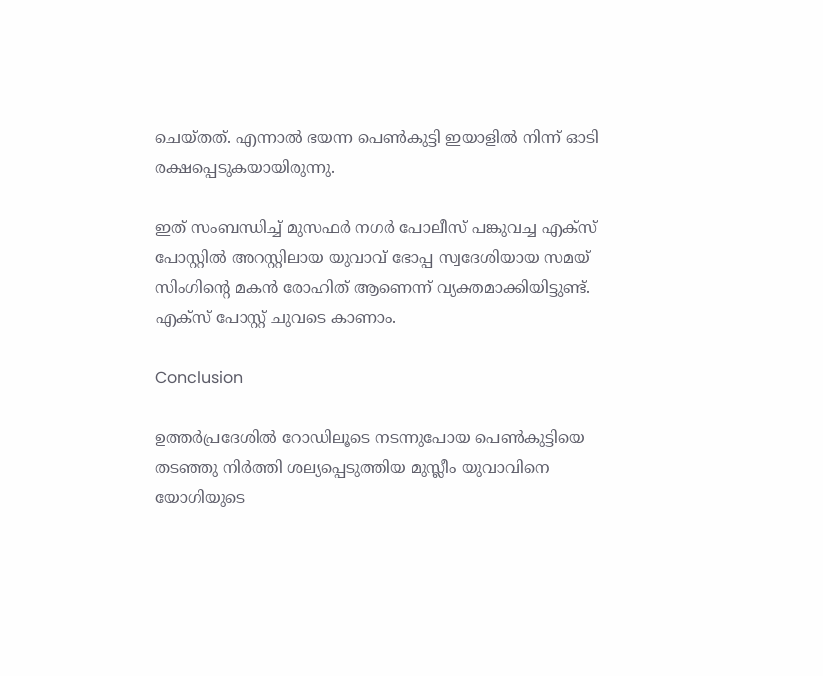ചെയ്തത്. എന്നാല്‍ ഭയന്ന പെണ്‍കുട്ടി ഇയാളില്‍ നിന്ന് ഓടി രക്ഷപ്പെടുകയായിരുന്നു.

ഇത് സംബന്ധിച്ച് മുസഫര്‍ നഗര്‍ പോലീസ് പങ്കുവച്ച എക്‌സ് പോസ്റ്റില്‍ അറസ്റ്റിലായ യുവാവ് ഭോപ്പ സ്വദേശിയായ സമയ് സിംഗിന്റെ മകന്‍ രോഹിത് ആണെന്ന് വ്യക്തമാക്കിയിട്ടുണ്ട്. എക്‌സ് പോസ്റ്റ് ചുവടെ കാണാം.

Conclusion

ഉത്തര്‍പ്രദേശില്‍ റോഡിലൂടെ നടന്നുപോയ പെണ്‍കുട്ടിയെ തടഞ്ഞു നിര്‍ത്തി ശല്യപ്പെടുത്തിയ മുസ്ലീം യുവാവിനെ യോഗിയുടെ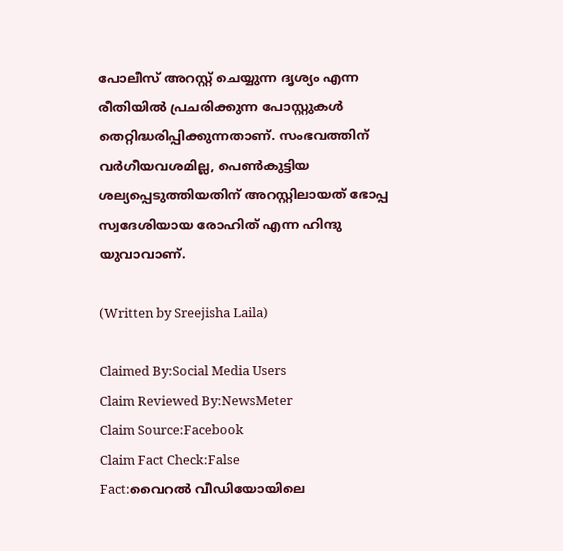പോലീസ് അറസ്റ്റ് ചെയ്യുന്ന ദൃശ്യം എന്ന രീതിയില്‍ പ്രചരിക്കുന്ന പോസ്റ്റുകള്‍ തെറ്റിദ്ധരിപ്പിക്കുന്നതാണ്. സംഭവത്തിന് വര്‍ഗീയവശമില്ല, പെണ്‍കുട്ടിയ ശല്യപ്പെടുത്തിയതിന് അറസ്റ്റിലായത് ഭോപ്പ സ്വദേശിയായ രോഹിത് എന്ന ഹിന്ദു യുവാവാണ്.

(Written by Sreejisha Laila)

Claimed By:Social Media Users
Claim Reviewed By:NewsMeter
Claim Source:Facebook
Claim Fact Check:False
Fact:വൈറല്‍ വീഡിയോയിലെ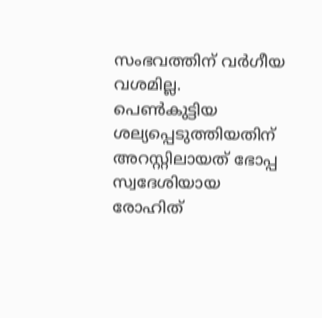സംഭവത്തിന് വര്‍ഗീയ വശമില്ല. പെണ്‍കുട്ടിയ ശല്യപ്പെടുത്തിയതിന് അറസ്റ്റിലായത് ഭോപ്പ സ്വദേശിയായ രോഹിത്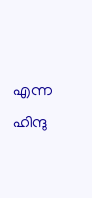എന്ന ഹിന്ദു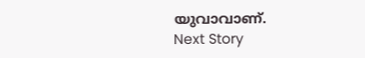യുവാവാണ്.
Next Story